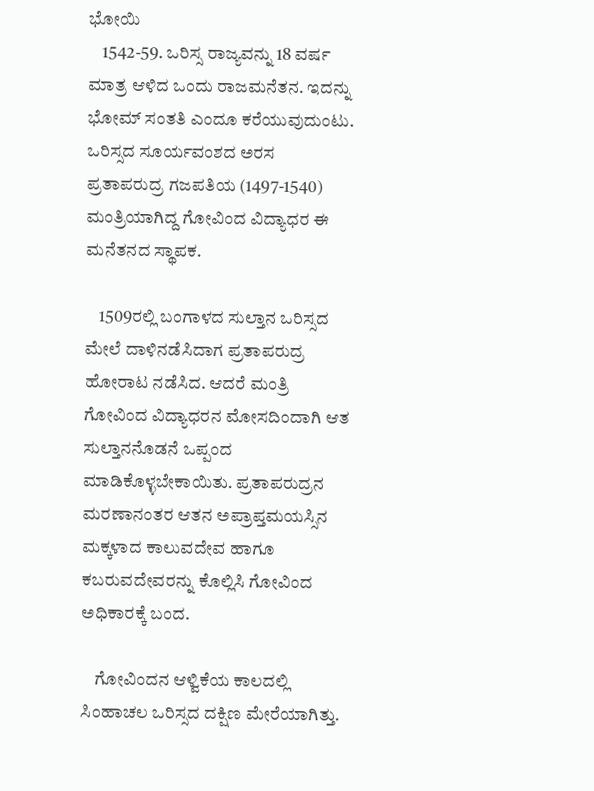ಭೋಯಿ
    1542-59. ಒರಿಸ್ಸ ರಾಜ್ಯವನ್ನು 18 ವರ್ಷ ಮಾತ್ರ ಆಳಿದ ಒಂದು ರಾಜಮನೆತನ. ಇದನ್ನು ಭೋಮ್ ಸಂತತಿ ಎಂದೂ ಕರೆಯುವುದುಂಟು. ಒರಿಸ್ಸದ ಸೂರ್ಯವಂಶದ ಅರಸ ಪ್ರತಾಪರುದ್ರ ಗಜಪತಿಯ (1497-1540) ಮಂತ್ರಿಯಾಗಿದ್ದ ಗೋವಿಂದ ವಿದ್ಯಾಧರ ಈ ಮನೆತನದ ಸ್ಥಾಪಕ.

    1509ರಲ್ಲಿ ಬಂಗಾಳದ ಸುಲ್ತಾನ ಒರಿಸ್ಸದ ಮೇಲೆ ದಾಳಿನಡೆಸಿದಾಗ ಪ್ರತಾಪರುದ್ರ ಹೋರಾಟ ನಡೆಸಿದ. ಆದರೆ ಮಂತ್ರಿ ಗೋವಿಂದ ವಿದ್ಯಾಧರನ ಮೋಸದಿಂದಾಗಿ ಆತ ಸುಲ್ತಾನನೊಡನೆ ಒಪ್ಪಂದ ಮಾಡಿಕೊಳ್ಳಬೇಕಾಯಿತು. ಪ್ರತಾಪರುದ್ರನ ಮರಣಾನಂತರ ಆತನ ಅಪ್ರಾಪ್ತಮಯಸ್ಸಿನ ಮಕ್ಕಳಾದ ಕಾಲುವದೇವ ಹಾಗೂ ಕಬರುವದೇವರನ್ನು ಕೊಲ್ಲಿಸಿ ಗೋವಿಂದ ಅಧಿಕಾರಕ್ಕೆ ಬಂದ.

    ಗೋವಿಂದನ ಆಳ್ವಿಕೆಯ ಕಾಲದಲ್ಲಿ ಸಿಂಹಾಚಲ ಒರಿಸ್ಸದ ದಕ್ಷಿಣ ಮೇರೆಯಾಗಿತ್ತು.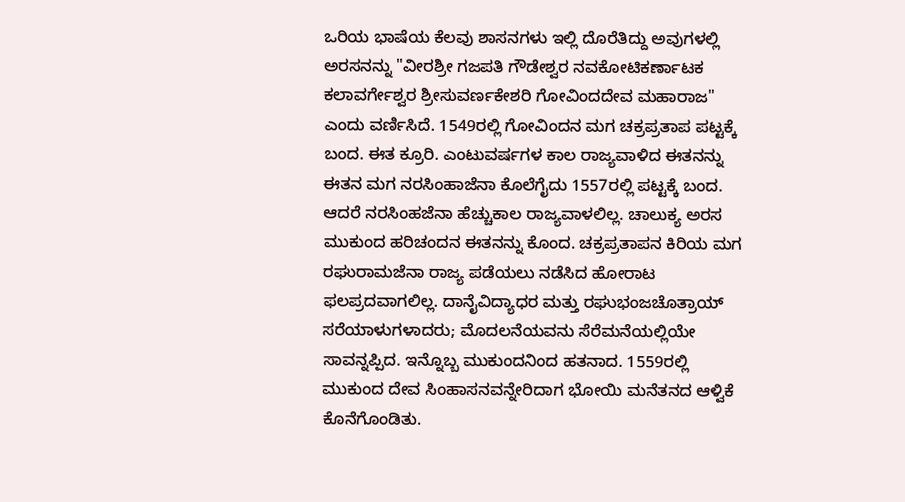ಒರಿಯ ಭಾಷೆಯ ಕೆಲವು ಶಾಸನಗಳು ಇಲ್ಲಿ ದೊರೆತಿದ್ದು ಅವುಗಳಲ್ಲಿ ಅರಸನನ್ನು "ವೀರಶ್ರೀ ಗಜಪತಿ ಗೌಡೇಶ್ವರ ನವಕೋಟಿಕರ್ಣಾಟಕ ಕಲಾವರ್ಗೇಶ್ವರ ಶ್ರೀಸುವರ್ಣಕೇಶರಿ ಗೋವಿಂದದೇವ ಮಹಾರಾಜ" ಎಂದು ವರ್ಣಿಸಿದೆ. 1549ರಲ್ಲಿ ಗೋವಿಂದನ ಮಗ ಚಕ್ರಪ್ರತಾಪ ಪಟ್ಟಕ್ಕೆ ಬಂದ. ಈತ ಕ್ರೂರಿ. ಎಂಟುವರ್ಷಗಳ ಕಾಲ ರಾಜ್ಯವಾಳಿದ ಈತನನ್ನು ಈತನ ಮಗ ನರಸಿಂಹಾಜೆನಾ ಕೊಲೆಗೈದು 1557ರಲ್ಲಿ ಪಟ್ಟಕ್ಕೆ ಬಂದ. ಆದರೆ ನರಸಿಂಹಜೆನಾ ಹೆಚ್ಚುಕಾಲ ರಾಜ್ಯವಾಳಲಿಲ್ಲ. ಚಾಲುಕ್ಯ ಅರಸ ಮುಕುಂದ ಹರಿಚಂದನ ಈತನನ್ನು ಕೊಂದ. ಚಕ್ರಪ್ರತಾಪನ ಕಿರಿಯ ಮಗ ರಘುರಾಮಜೆನಾ ರಾಜ್ಯ ಪಡೆಯಲು ನಡೆಸಿದ ಹೋರಾಟ ಫಲಪ್ರದವಾಗಲಿಲ್ಲ. ದಾನೈವಿದ್ಯಾಧರ ಮತ್ತು ರಘುಭಂಜಚೊತ್ರಾಯ್ ಸರೆಯಾಳುಗಳಾದರು; ಮೊದಲನೆಯವನು ಸೆರೆಮನೆಯಲ್ಲಿಯೇ ಸಾವನ್ನಪ್ಪಿದ. ಇನ್ನೊಬ್ಬ ಮುಕುಂದನಿಂದ ಹತನಾದ. 1559ರಲ್ಲಿ ಮುಕುಂದ ದೇವ ಸಿಂಹಾಸನವನ್ನೇರಿದಾಗ ಭೋಯಿ ಮನೆತನದ ಆಳ್ವಿಕೆ ಕೊನೆಗೊಂಡಿತು.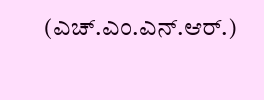(ಎಚ್.ಎಂ.ಎನ್.ಆರ್.)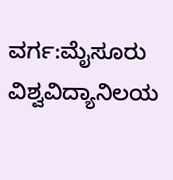ವರ್ಗ:ಮೈಸೂರು ವಿಶ್ವವಿದ್ಯಾನಿಲಯ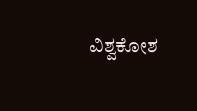ವಿಶ್ವಕೋಶ